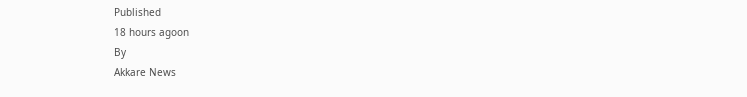Published
18 hours agoon
By
Akkare News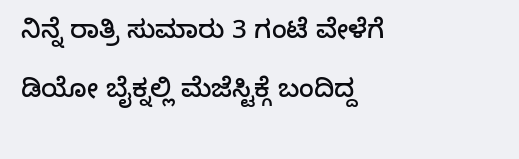ನಿನ್ನೆ ರಾತ್ರಿ ಸುಮಾರು 3 ಗಂಟೆ ವೇಳೆಗೆ ಡಿಯೋ ಬೈಕ್ನಲ್ಲಿ ಮೆಜೆಸ್ಟಿಕ್ಗೆ ಬಂದಿದ್ದ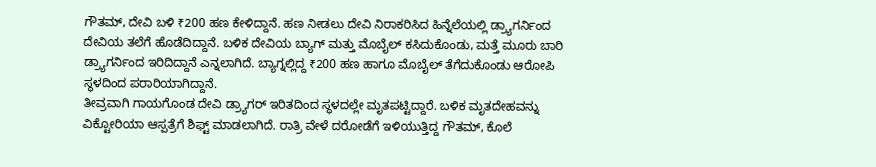ಗೌತಮ್, ದೇವಿ ಬಳಿ ₹200 ಹಣ ಕೇಳಿದ್ದಾನೆ. ಹಣ ನೀಡಲು ದೇವಿ ನಿರಾಕರಿಸಿದ ಹಿನ್ನೆಲೆಯಲ್ಲಿ ಡ್ರ್ಯಾಗರ್ನಿಂದ ದೇವಿಯ ತಲೆಗೆ ಹೊಡೆದಿದ್ದಾನೆ. ಬಳಿಕ ದೇವಿಯ ಬ್ಯಾಗ್ ಮತ್ತು ಮೊಬೈಲ್ ಕಸಿದುಕೊಂಡು, ಮತ್ತೆ ಮೂರು ಬಾರಿ ಡ್ರ್ಯಾಗರ್ನಿಂದ ಇರಿದಿದ್ದಾನೆ ಎನ್ನಲಾಗಿದೆ. ಬ್ಯಾಗ್ನಲ್ಲಿದ್ದ ₹200 ಹಣ ಹಾಗೂ ಮೊಬೈಲ್ ತೆಗೆದುಕೊಂಡು ಆರೋಪಿ ಸ್ಥಳದಿಂದ ಪರಾರಿಯಾಗಿದ್ದಾನೆ.
ತೀವ್ರವಾಗಿ ಗಾಯಗೊಂಡ ದೇವಿ ಡ್ರ್ಯಾಗರ್ ಇರಿತದಿಂದ ಸ್ಥಳದಲ್ಲೇ ಮೃತಪಟ್ಟಿದ್ದಾರೆ. ಬಳಿಕ ಮೃತದೇಹವನ್ನು ವಿಕ್ಟೋರಿಯಾ ಆಸ್ಪತ್ರೆಗೆ ಶಿಫ್ಟ್ ಮಾಡಲಾಗಿದೆ. ರಾತ್ರಿ ವೇಳೆ ದರೋಡೆಗೆ ಇಳಿಯುತ್ತಿದ್ದ ಗೌತಮ್, ಕೊಲೆ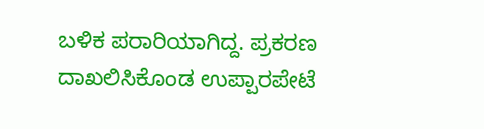ಬಳಿಕ ಪರಾರಿಯಾಗಿದ್ದ. ಪ್ರಕರಣ ದಾಖಲಿಸಿಕೊಂಡ ಉಪ್ಪಾರಪೇಟೆ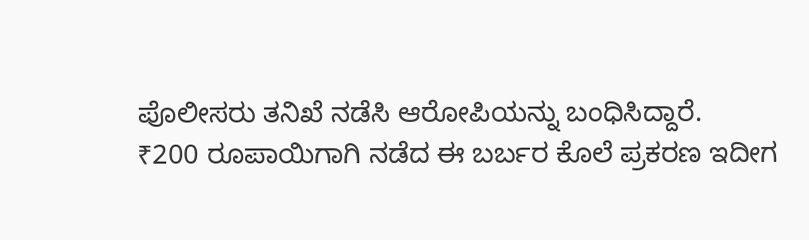ಪೊಲೀಸರು ತನಿಖೆ ನಡೆಸಿ ಆರೋಪಿಯನ್ನು ಬಂಧಿಸಿದ್ದಾರೆ.
₹200 ರೂಪಾಯಿಗಾಗಿ ನಡೆದ ಈ ಬರ್ಬರ ಕೊಲೆ ಪ್ರಕರಣ ಇದೀಗ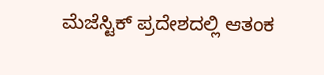ಮೆಜೆಸ್ಟಿಕ್ ಪ್ರದೇಶದಲ್ಲಿ ಆತಂಕ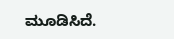ಮೂಡಿಸಿದೆ.